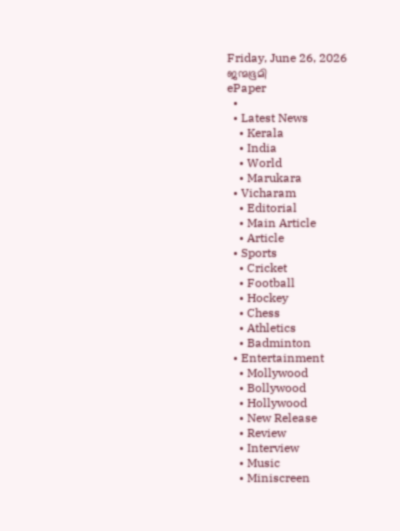Friday, June 26, 2026
ജന്മഭൂമി
ePaper
  •
  • Latest News
    • Kerala
    • India
    • World
    • Marukara
  • Vicharam
    • Editorial
    • Main Article
    • Article
  • Sports
    • Cricket
    • Football
    • Hockey
    • Chess
    • Athletics
    • Badminton
  • Entertainment
    • Mollywood
    • Bollywood
    • Hollywood
    • New Release
    • Review
    • Interview
    • Music
    • Miniscreen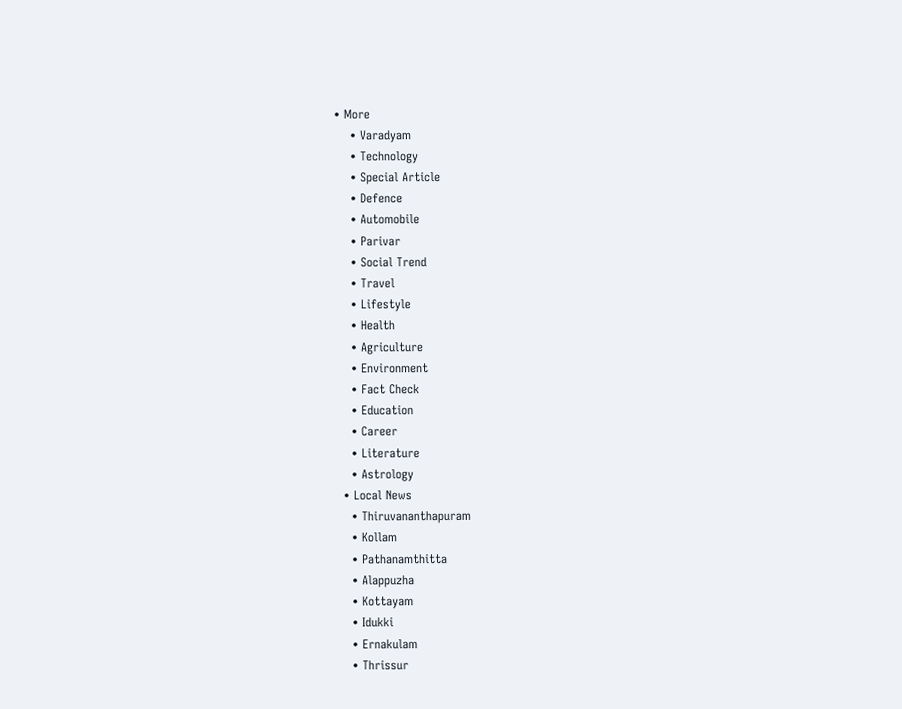• More
    • Varadyam
    • Technology
    • Special Article
    • Defence
    • Automobile
    • Parivar
    • Social Trend
    • Travel
    • Lifestyle
    • Health
    • Agriculture
    • Environment
    • Fact Check
    • Education
    • Career
    • Literature
    • Astrology
  • Local News
    • Thiruvananthapuram
    • Kollam
    • Pathanamthitta
    • Alappuzha
    • Kottayam
    • Idukki
    • Ernakulam
    • Thrissur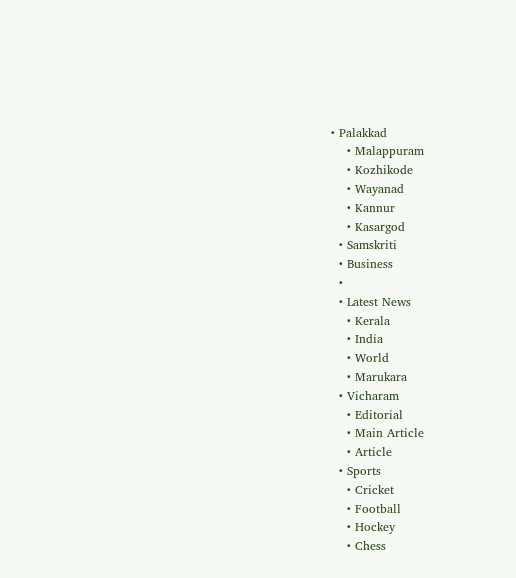• Palakkad
    • Malappuram
    • Kozhikode
    • Wayanad
    • Kannur
    • Kasargod
  • Samskriti
  • Business
  •
  • Latest News
    • Kerala
    • India
    • World
    • Marukara
  • Vicharam
    • Editorial
    • Main Article
    • Article
  • Sports
    • Cricket
    • Football
    • Hockey
    • Chess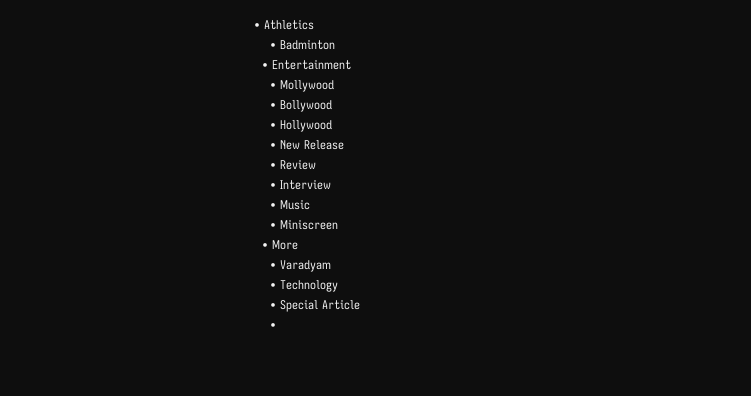• Athletics
    • Badminton
  • Entertainment
    • Mollywood
    • Bollywood
    • Hollywood
    • New Release
    • Review
    • Interview
    • Music
    • Miniscreen
  • More
    • Varadyam
    • Technology
    • Special Article
    •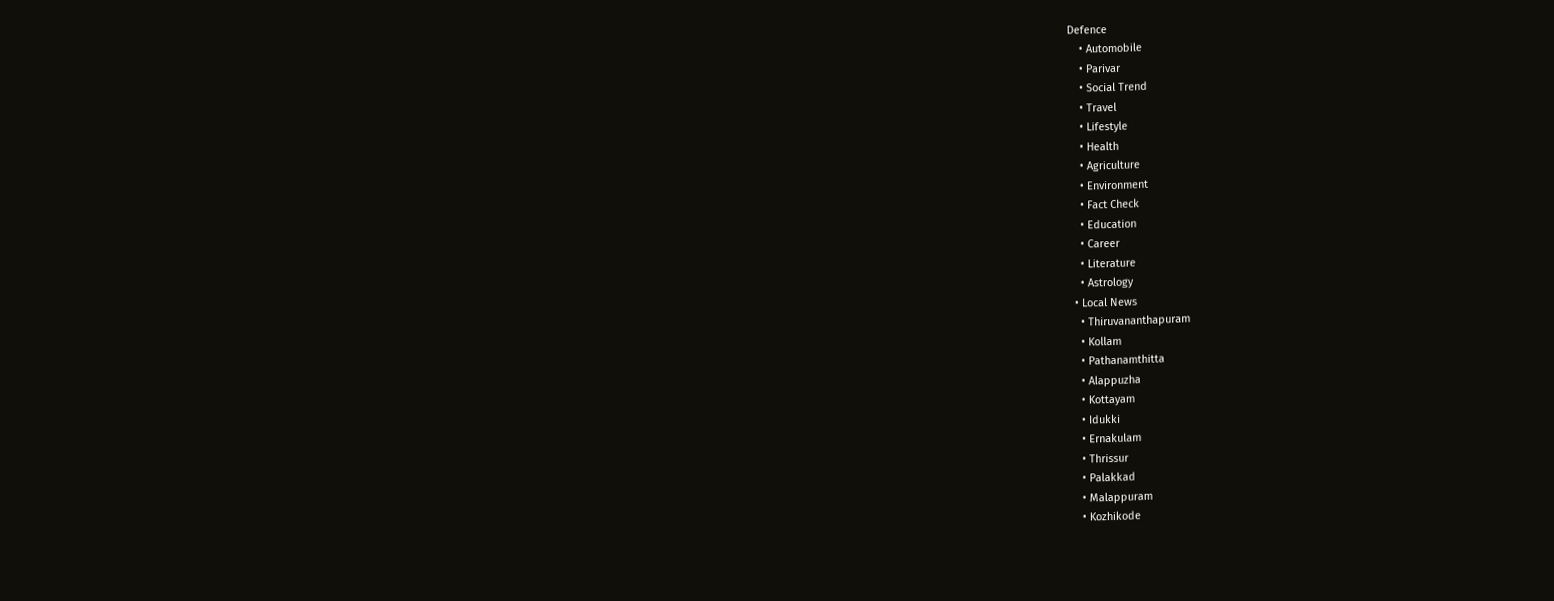Defence
    • Automobile
    • Parivar
    • Social Trend
    • Travel
    • Lifestyle
    • Health
    • Agriculture
    • Environment
    • Fact Check
    • Education
    • Career
    • Literature
    • Astrology
  • Local News
    • Thiruvananthapuram
    • Kollam
    • Pathanamthitta
    • Alappuzha
    • Kottayam
    • Idukki
    • Ernakulam
    • Thrissur
    • Palakkad
    • Malappuram
    • Kozhikode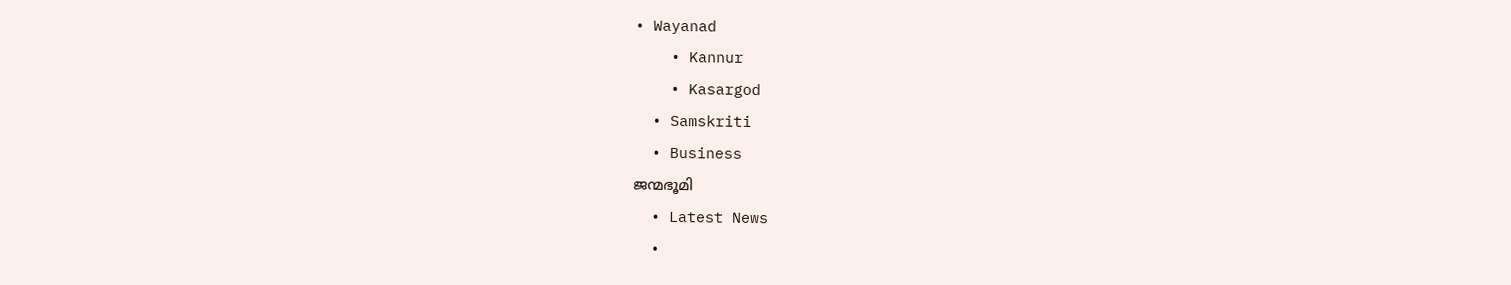• Wayanad
    • Kannur
    • Kasargod
  • Samskriti
  • Business
ജന്മഭൂമി
  • Latest News
  •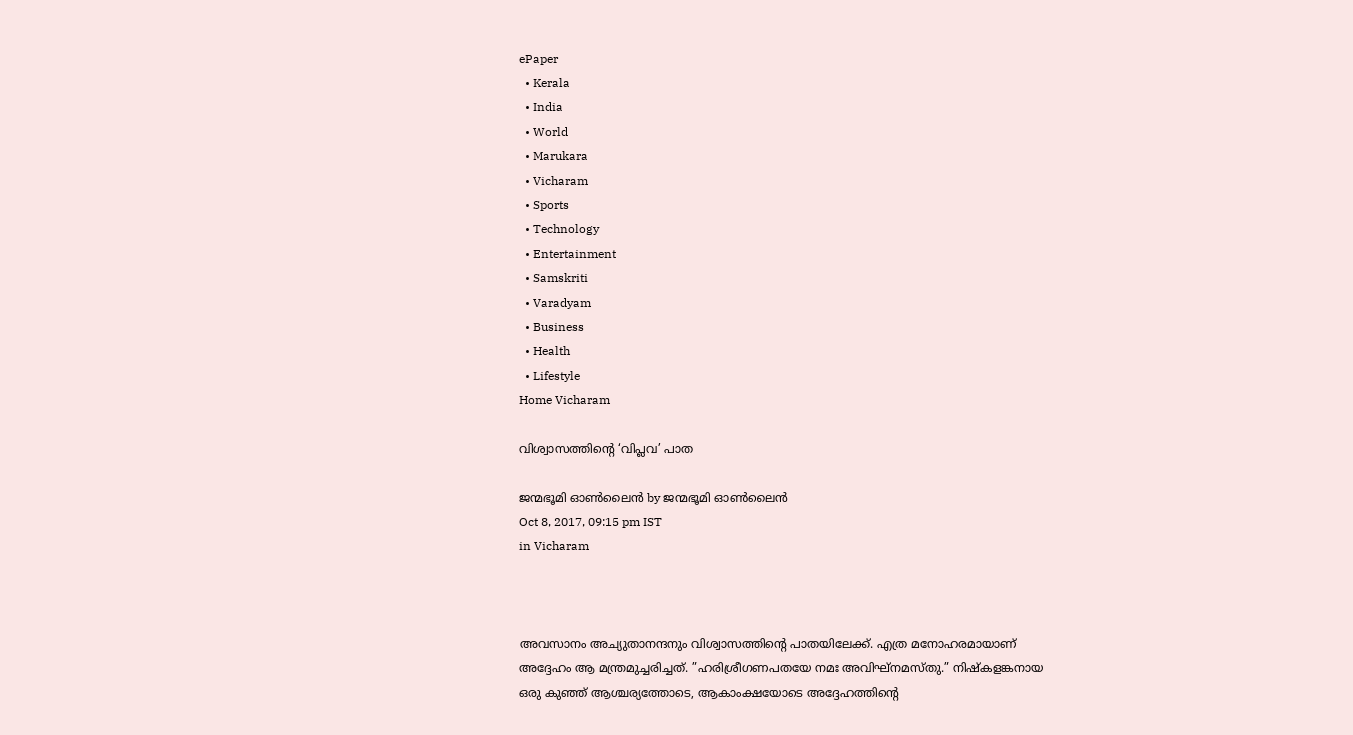ePaper
  • Kerala
  • India
  • World
  • Marukara
  • Vicharam
  • Sports
  • Technology
  • Entertainment
  • Samskriti
  • Varadyam
  • Business
  • Health
  • Lifestyle
Home Vicharam

വിശ്വാസത്തിന്റെ ‘വിപ്ലവ’ പാത

ജന്മഭൂമി ഓണ്‍ലൈന്‍ by ജന്മഭൂമി ഓണ്‍ലൈന്‍
Oct 8, 2017, 09:15 pm IST
in Vicharam



അവസാനം അച്യുതാനന്ദനും വിശ്വാസത്തിന്റെ പാതയിലേക്ക്. എത്ര മനോഹരമായാണ് അദ്ദേഹം ആ മന്ത്രമുച്ചരിച്ചത്. ”ഹരിശ്രീഗണപതയേ നമഃ അവിഘ്‌നമസ്തു.” നിഷ്‌കളങ്കനായ ഒരു കുഞ്ഞ് ആശ്ചര്യത്തോടെ, ആകാംക്ഷയോടെ അദ്ദേഹത്തിന്റെ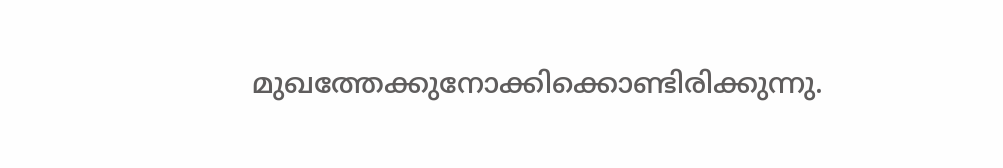മുഖത്തേക്കുനോക്കിക്കൊണ്ടിരിക്കുന്നു.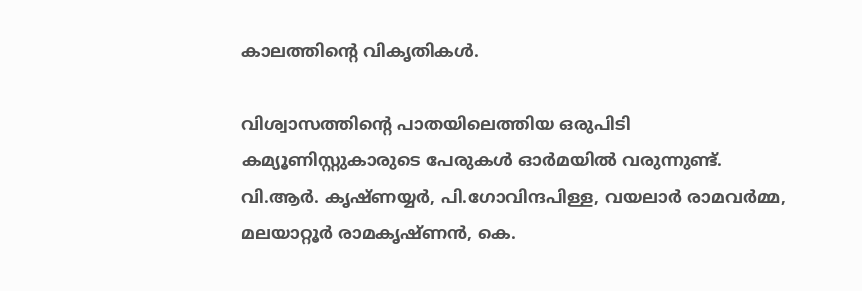കാലത്തിന്റെ വികൃതികള്‍.

വിശ്വാസത്തിന്റെ പാതയിലെത്തിയ ഒരുപിടി കമ്യൂണിസ്റ്റുകാരുടെ പേരുകള്‍ ഓര്‍മയില്‍ വരുന്നുണ്ട്. വി.ആര്‍. കൃഷ്ണയ്യര്‍, പി.ഗോവിന്ദപിള്ള, വയലാര്‍ രാമവര്‍മ്മ, മലയാറ്റൂര്‍ രാമകൃഷ്ണന്‍, കെ.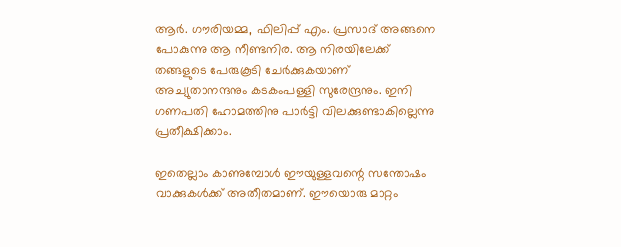ആര്‍. ഗൗരിയമ്മ, ഫിലിപ്പ് എം. പ്രസാദ് അങ്ങനെ പോകുന്നു ആ നീണ്ടനിര. ആ നിരയിലേക്ക് തങ്ങളുടെ പേരുകൂടി ചേര്‍ക്കുകയാണ് അച്യുതാനന്ദനും കടകംപള്ളി സുരേന്ദ്രനും. ഇനി ഗണപതി ഹോമത്തിനു പാര്‍ട്ടി വിലക്കുണ്ടാകില്ലെന്നു പ്രതീക്ഷിക്കാം.

ഇതെല്ലാം കാണുമ്പോള്‍ ഈയുള്ളവന്റെ സന്തോഷം വാക്കുകള്‍ക്ക് അതീതമാണ്. ഈയൊരു മാറ്റം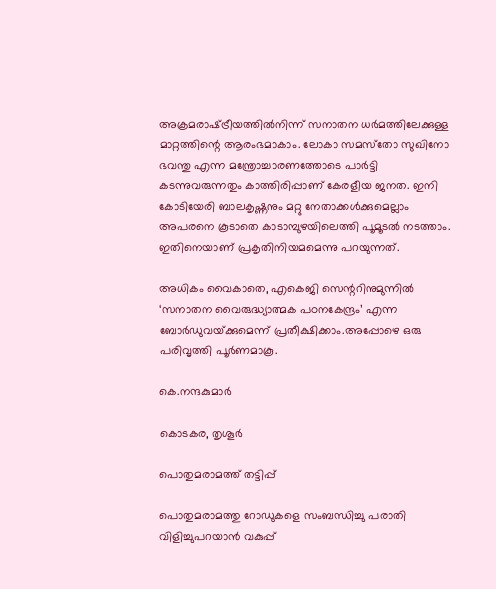അക്രമരാഷ്‌ട്രീയത്തില്‍നിന്ന് സനാതന ധര്‍മത്തിലേക്കുള്ള മാറ്റത്തിന്റെ ആരംഭമാകാം. ലോകാ സമസ്‌തോ സുഖിനോ ഭവന്തു എന്ന മന്ത്രോച്ചാരണത്തോടെ പാര്‍ട്ടി കടന്നുവരുന്നതും കാത്തിരിപ്പാണ് കേരളീയ ജനത. ഇനി കോടിയേരി ബാലകൃഷ്ണനും മറ്റു നേതാക്കള്‍ക്കുമെല്ലാം അപരനെ കൂടാതെ കാടാമ്പുഴയിലെത്തി പൂമൂടല്‍ നടത്താം. ഇതിനെയാണ് പ്രകൃതിനിയമമെന്നു പറയുന്നത്.

അധികം വൈകാതെ, എകെജി സെന്ററിനുമുന്നില്‍ ‘സനാതന വൈരുദ്ധ്യാത്മക പഠനകേന്ദ്രം’ എന്ന ബോര്‍ഡുവയ്‌ക്കുമെന്ന് പ്രതീക്ഷിക്കാം.അപ്പോഴെ ഒരു പരിവൃത്തി പൂര്‍ണമാകൂ.

കെ.നന്ദകുമാര്‍

കൊടകര, തൃശൂര്‍

പൊതുമരാമത്ത് തട്ടിപ്പ്

പൊതുമരാമത്തു റോഡുകളെ സംബന്ധിച്ചു പരാതി വിളിച്ചുപറയാന്‍ വകുപ്പ്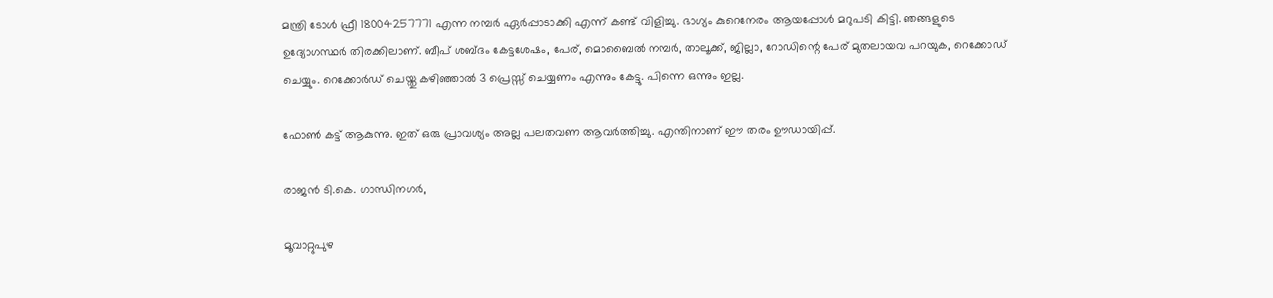മന്ത്രി ടോള്‍ ഫ്രീ 18004257771 എന്ന നമ്പര്‍ ഏര്‍പ്പാടാക്കി എന്ന് കണ്ട് വിളിച്ചു. ഭാഗ്യം കുറെനേരം ആയപ്പോള്‍ മറുപടി കിട്ടി. ഞങ്ങളുടെ ഉദ്യോഗസ്ഥര്‍ തിരക്കിലാണ്. ബീപ് ശബ്ദം കേട്ടശേഷം, പേര്, മൊബൈല്‍ നമ്പര്‍, താലൂക്ക്, ജില്ലാ, റോഡിന്റെ പേര് മുതലായവ പറയുക, റെക്കോഡ് ചെയ്യും. റെക്കോര്‍ഡ് ചെയ്തു കഴിഞ്ഞാല്‍ 3 പ്രെസ്സ് ചെയ്യണം എന്നും കേട്ടു. പിന്നെ ഒന്നും ഇല്ല.

ഫോണ്‍ കട്ട് ആകുന്നു. ഇത് ഒരു പ്രാവശ്യം അല്ല പലതവണ ആവര്‍ത്തിച്ചു. എന്തിനാണ് ഈ തരം ഊഡായിപ്പ്.

രാജന്‍ ടി.കെ. ഗാന്ധിനഗര്‍,

മൂവാറ്റുപുഴ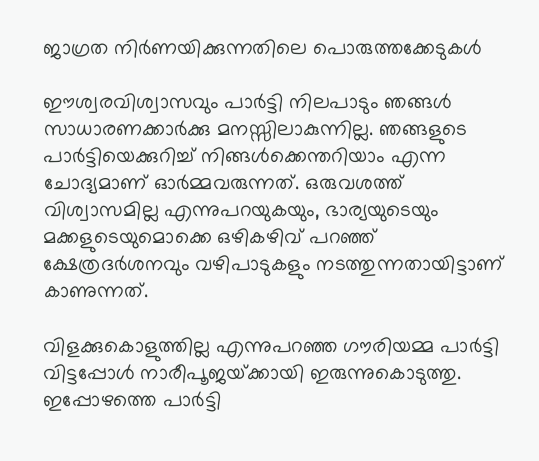ജാഗ്രത നിര്‍ണയിക്കുന്നതിലെ പൊരുത്തക്കേടുകള്‍

ഈശ്വരവിശ്വാസവും പാര്‍ട്ടി നിലപാടും ഞങ്ങള്‍ സാധാരണക്കാര്‍ക്കു മനസ്സിലാകുന്നില്ല. ഞങ്ങളുടെ പാര്‍ട്ടിയെക്കുറിച്ച് നിങ്ങള്‍ക്കെന്തറിയാം എന്ന ചോദ്യമാണ് ഓര്‍മ്മവരുന്നത്. ഒരുവശത്ത് വിശ്വാസമില്ല എന്നുപറയുകയും, ഭാര്യയുടെയും മക്കളുടെയുമൊക്കെ ഒഴികഴിവ് പറഞ്ഞ് ക്ഷേത്രദര്‍ശനവും വഴിപാടുകളും നടത്തുന്നതായിട്ടാണ് കാണുന്നത്.

വിളക്കുകൊളുത്തില്ല എന്നുപറഞ്ഞ ഗൗരിയമ്മ പാര്‍ട്ടി വിട്ടപ്പോള്‍ നാരീപൂജയ്‌ക്കായി ഇരുന്നുകൊടുത്തു. ഇപ്പോഴത്തെ പാര്‍ട്ടി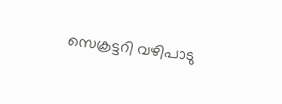സെക്രട്ടറി വഴിപാടു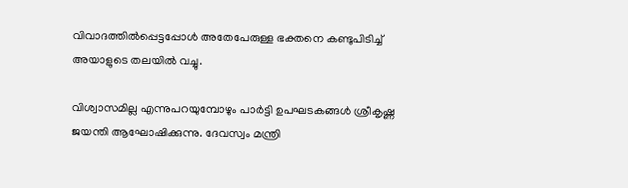വിവാദത്തില്‍പ്പെട്ടപ്പോള്‍ അതേപേരുള്ള ഭക്തനെ കണ്ടുപിടിച്ച് അയാളുടെ തലയില്‍ വച്ചു.

വിശ്വാസമില്ല എന്നുപറയുമ്പോഴും പാര്‍ട്ടി ഉപഘടകങ്ങള്‍ ശ്രീകൃഷ്ണ ജയന്തി ആഘോഷിക്കുന്നു. ദേവസ്വം മന്ത്രി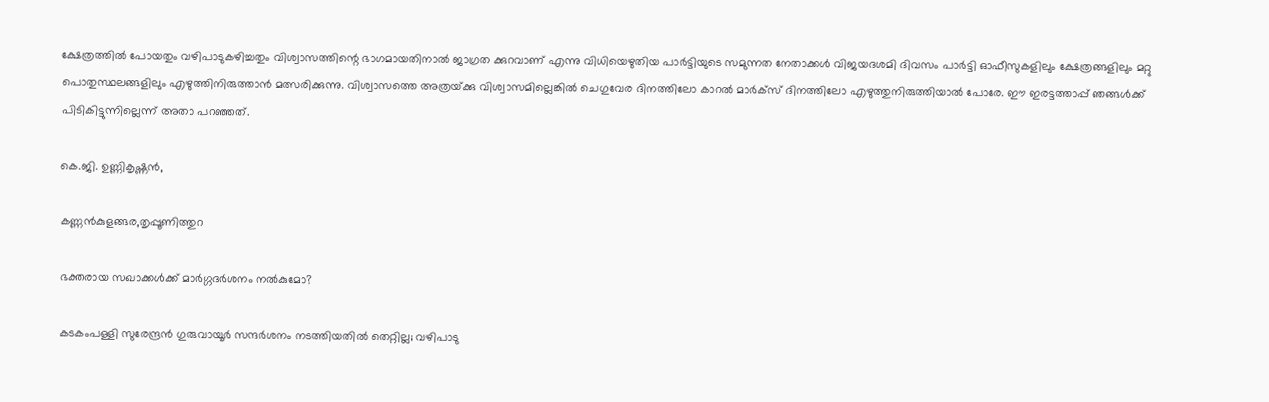ക്ഷേത്രത്തില്‍ പോയതും വഴിപാടുകഴിച്ചതും വിശ്വാസത്തിന്റെ ഭാഗമായതിനാല്‍ ജാഗ്രത ക്കുറവാണ് എന്നു വിധിയെഴുതിയ പാര്‍ട്ടിയുടെ സമുന്നത നേതാക്കള്‍ വിജയദശമി ദിവസം പാര്‍ട്ടി ഓഫീസുകളിലും ക്ഷേത്രങ്ങളിലും മറ്റു പൊതുസ്ഥലങ്ങളിലും എഴുത്തിനിരുത്താന്‍ മത്സരിക്കുന്നു. വിശ്വാസത്തെ അത്രയ്‌ക്കു വിശ്വാസമില്ലെങ്കില്‍ ചെഗുവേര ദിനത്തിലോ കാറല്‍ മാര്‍ക്‌സ് ദിനത്തിലോ എഴുത്തുനിരുത്തിയാല്‍ പോരേ. ഈ ഇരട്ടത്താപ്പ് ഞങ്ങള്‍ക്ക് പിടികിട്ടുന്നില്ലെന്ന് അതാ പറഞ്ഞത്.

കെ.ജി. ഉണ്ണികൃഷ്ണന്‍,

കണ്ണന്‍കുളങ്ങര,തൃപ്പൂണിത്തുറ

ഭക്തരായ സഖാക്കള്‍ക്ക് മാര്‍ഗ്ഗദര്‍ശനം നല്‍കുമോ?

കടകംപള്ളി സുരേന്ദ്രന്‍ ഗുരുവായൂര്‍ സന്ദര്‍ശനം നടത്തിയതില്‍ തെറ്റില്ല; വഴിപാടു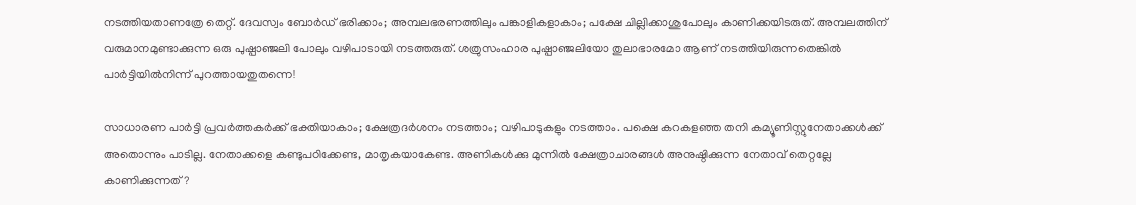നടത്തിയതാണത്രേ തെറ്റ്. ദേവസ്വം ബോര്‍ഡ് ഭരിക്കാം; അമ്പലഭരണത്തിലും പങ്കാളികളാകാം; പക്ഷേ ചില്ലിക്കാശുപോലും കാണിക്കയിടരുത്. അമ്പലത്തിന് വരുമാനമുണ്ടാക്കുന്ന ഒരു പുഷ്പാഞ്ജലി പോലും വഴിപാടായി നടത്തരുത്. ശത്രുസംഹാര പുഷ്പാഞ്ജലിയോ തുലാഭാരമോ ആണ് നടത്തിയിരുന്നതെങ്കില്‍ പാര്‍ട്ടിയില്‍നിന്ന് പുറത്തായതുതന്നെ!

സാധാരണ പാര്‍ട്ടി പ്രവര്‍ത്തകര്‍ക്ക് ഭക്തിയാകാം; ക്ഷേത്രദര്‍ശനം നടത്താം; വഴിപാടുകളും നടത്താം. പക്ഷെ കറകളഞ്ഞ തനി കമ്യൂണിസ്റ്റുനേതാക്കള്‍ക്ക് അതൊന്നും പാടില്ല. നേതാക്കളെ കണ്ടുപഠിക്കേണ്ട, മാതൃകയാകേണ്ട. അണികള്‍ക്കു മുന്നില്‍ ക്ഷേത്രാചാരങ്ങള്‍ അനുഷ്ഠിക്കുന്ന നേതാവ് തെറ്റല്ലേ കാണിക്കുന്നത്?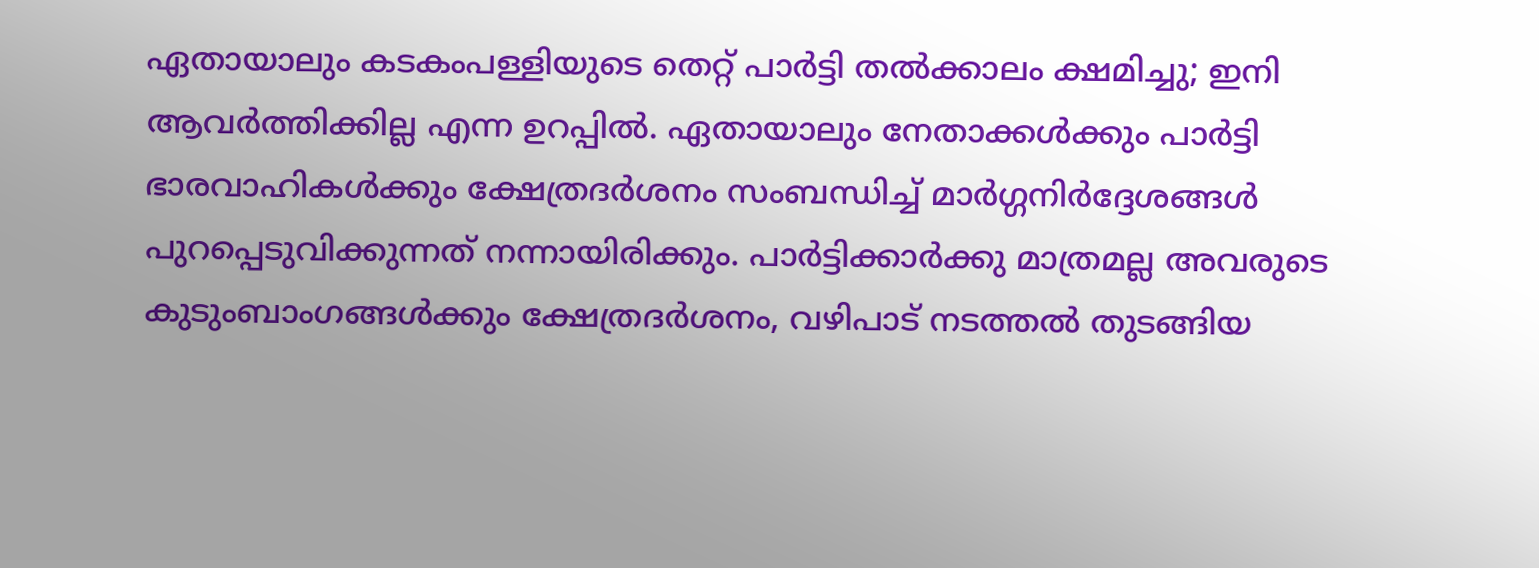ഏതായാലും കടകംപള്ളിയുടെ തെറ്റ് പാര്‍ട്ടി തല്‍ക്കാലം ക്ഷമിച്ചു; ഇനി ആവര്‍ത്തിക്കില്ല എന്ന ഉറപ്പില്‍. ഏതായാലും നേതാക്കള്‍ക്കും പാര്‍ട്ടി ഭാരവാഹികള്‍ക്കും ക്ഷേത്രദര്‍ശനം സംബന്ധിച്ച് മാര്‍ഗ്ഗനിര്‍ദ്ദേശങ്ങള്‍ പുറപ്പെടുവിക്കുന്നത് നന്നായിരിക്കും. പാര്‍ട്ടിക്കാര്‍ക്കു മാത്രമല്ല അവരുടെ കുടുംബാംഗങ്ങള്‍ക്കും ക്ഷേത്രദര്‍ശനം, വഴിപാട് നടത്തല്‍ തുടങ്ങിയ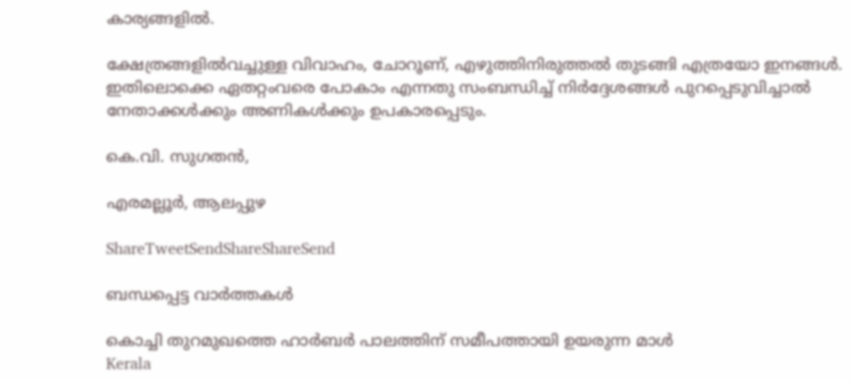കാര്യങ്ങളില്‍.

ക്ഷേത്രങ്ങളില്‍വച്ചുള്ള വിവാഹം, ചോറൂണ്, എഴുത്തിനിരുത്തല്‍ തുടങ്ങി എത്രയോ ഇനങ്ങള്‍. ഇതിലൊക്കെ ഏതറ്റംവരെ പോകാം എന്നതു സംബന്ധിച്ച് നിര്‍ദ്ദേശങ്ങള്‍ പുറപ്പെടുവിച്ചാല്‍ നേതാക്കള്‍ക്കും അണികള്‍ക്കും ഉപകാരപ്പെടും.

കെ.വി. സുഗതന്‍,

എരമല്ലൂര്‍, ആലപ്പുഴ

ShareTweetSendShareShareSend

ബന്ധപ്പെട്ട വാര്‍ത്തകള്‍

കൊച്ചി തുറമുഖത്തെ ഹാര്‍ബര്‍ പാലത്തിന് സമീപത്തായി ഉയരുന്ന മാള്‍
Kerala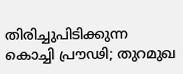തിരിച്ചുപിടിക്കുന്ന കൊച്ചി പ്രൗഢി; തുറമുഖ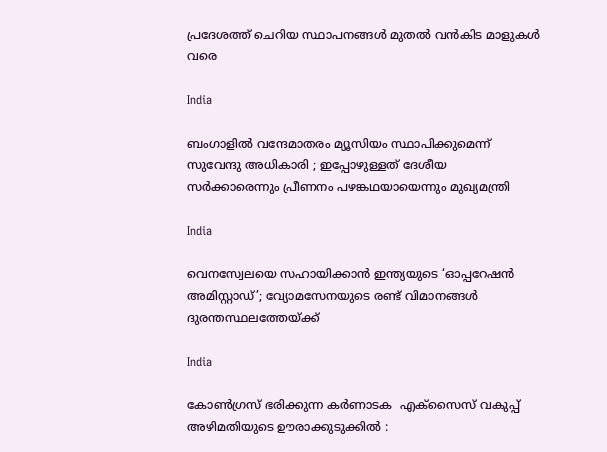പ്രദേശത്ത് ചെറിയ സ്ഥാപനങ്ങള്‍ മുതല്‍ വന്‍കിട മാളുകള്‍ വരെ

India

ബംഗാളിൽ വന്ദേമാതരം മ്യൂസിയം സ്ഥാപിക്കുമെന്ന് സുവേന്ദു അധികാരി ; ഇപ്പോഴുള്ളത് ദേശീയ സർക്കാരെന്നും പ്രീണനം പഴങ്കഥയായെന്നും മുഖ്യമന്ത്രി

India

വെനസ്വേലയെ സഹായിക്കാൻ ഇന്ത്യയുടെ ‘ഓപ്പറേഷൻ അമിസ്റ്റാഡ്’; വ്യോമസേനയുടെ രണ്ട് വിമാനങ്ങൾ ദുരന്തസ്ഥലത്തേയ്‌ക്ക്

India

കോൺഗ്രസ് ഭരിക്കുന്ന കർണാടക  എക്സൈസ് വകുപ്പ് അഴിമതിയുടെ ഊരാക്കുടുക്കിൽ :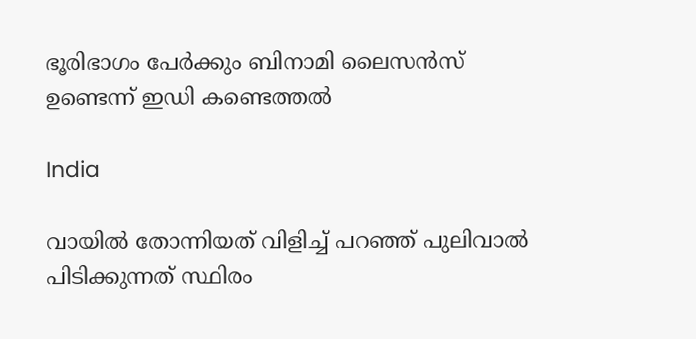ഭൂരിഭാഗം പേര്‍ക്കും ബിനാമി ലൈസന്‍സ് ഉണ്ടെന്ന് ഇഡി കണ്ടെത്തൽ

India

വായിൽ തോന്നിയത് വിളിച്ച് പറഞ്ഞ് പുലിവാൽ പിടിക്കുന്നത് സ്ഥിരം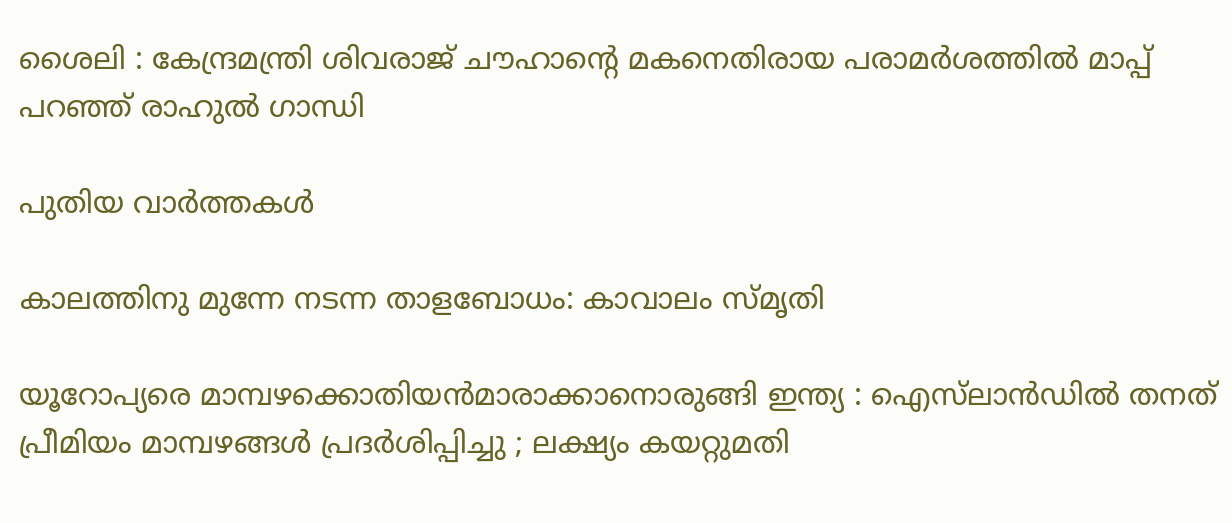ശൈലി : കേന്ദ്രമന്ത്രി ശിവരാജ് ചൗഹാന്റെ മകനെതിരായ പരാമർശത്തിൽ മാപ്പ് പറഞ്ഞ് രാഹുൽ ഗാന്ധി

പുതിയ വാര്‍ത്തകള്‍

കാലത്തിനു മുന്നേ നടന്ന താളബോധം: കാവാലം സ്മൃതി

യൂറോപ്യരെ മാമ്പഴക്കൊതിയൻമാരാക്കാനൊരുങ്ങി ഇന്ത്യ : ഐസ്‌ലാൻഡിൽ തനത് പ്രീമിയം മാമ്പഴങ്ങൾ പ്രദർശിപ്പിച്ചു ; ലക്ഷ്യം കയറ്റുമതി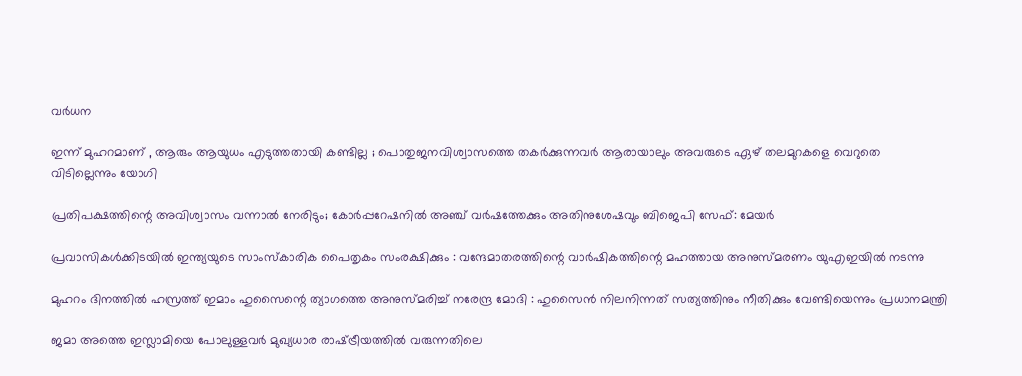വർധന

ഇന്ന് മുഹറമാണ് , ആരും ആയുധം എടുത്തതായി കണ്ടില്ല ; പൊതുജനവിശ്വാസത്തെ തകർക്കുന്നവർ ആരായാലും അവരുടെ ഏഴ് തലമുറകളെ വെറുതെ വിടില്ലെന്നും യോഗി

പ്രതിപക്ഷത്തിന്റെ അവിശ്വാസം വന്നാൽ നേരിടും; കോർപ്പറേഷനിൽ അഞ്ച് വർഷത്തേക്കും അതിനുശേഷവും ബിജെപി സേഫ്: മേയർ

പ്രവാസികൾക്കിടയിൽ ഇന്ത്യയുടെ സാംസ്കാരിക പൈതൃകം സംരക്ഷിക്കും : വന്ദേമാതരത്തിന്റെ വാർഷികത്തിന്റെ മഹത്തായ അനുസ്മരണം യുഎഇയിൽ നടന്നു

മുഹറം ദിനത്തിൽ ഹസ്രത്ത് ഇമാം ഹുസൈന്റെ ത്യാഗത്തെ അനുസ്മരിച്ച് നരേന്ദ്ര മോദി : ഹുസൈൻ നിലനിന്നത് സത്യത്തിനും നീതിക്കും വേണ്ടിയെന്നും പ്രധാനമന്ത്രി

ജമാ അത്തെ ഇസ്ലാമിയെ പോലുള്ളവർ മുഖ്യധാര രാഷ്‌ട്രീയത്തിൽ വരുന്നതിലെ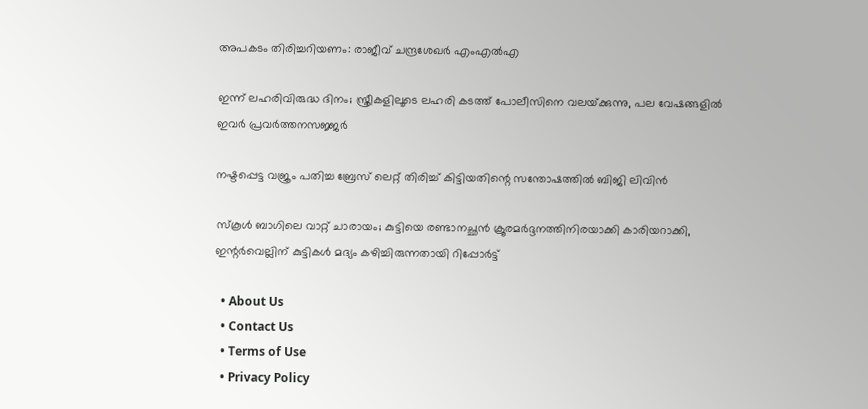അപകടം തിരിച്ചറിയണം: രാജീവ് ചന്ദ്രശേഖർ എംഎൽഎ

ഇന്ന് ലഹരിവിരുദ്ധ ദിനം; സ്ത്രീകളിലൂടെ ലഹരി കടത്ത് പോലീസിനെ വലയ്‌ക്കുന്നു, പല വേഷങ്ങളിൽ ഇവർ പ്രവർത്തനസജ്ജർ

നഷ്ടപ്പെട്ട വജ്രം പതിച്ച ബ്രേസ് ലെറ്റ് തിരിച്ച് കിട്ടിയതിന്റെ സന്തോഷത്തില്‍ ബിജി ലിവിന്‍

സ്‌കൂൾ ബാഗിലെ വാറ്റ് ചാരായം; കുട്ടിയെ രണ്ടാനച്ഛൻ ക്രൂരമർദ്ദനത്തിനിരയാക്കി കാരിയറാക്കി, ഇന്റർവെല്ലിന് കുട്ടികള്‍ മദ്യം കഴിച്ചിരുന്നതായി റിപ്പോർട്ട്

  • About Us
  • Contact Us
  • Terms of Use
  • Privacy Policy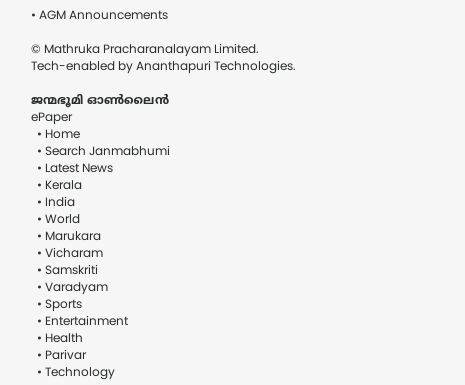• AGM Announcements

© Mathruka Pracharanalayam Limited.
Tech-enabled by Ananthapuri Technologies.

ജന്മഭൂമി ഓണ്‍ലൈന്‍
ePaper
  • Home
  • Search Janmabhumi
  • Latest News
  • Kerala
  • India
  • World
  • Marukara
  • Vicharam
  • Samskriti
  • Varadyam
  • Sports
  • Entertainment
  • Health
  • Parivar
  • Technology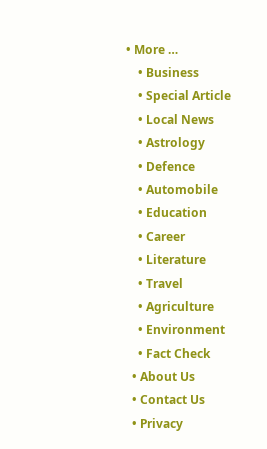• More …
    • Business
    • Special Article
    • Local News
    • Astrology
    • Defence
    • Automobile
    • Education
    • Career
    • Literature
    • Travel
    • Agriculture
    • Environment
    • Fact Check
  • About Us
  • Contact Us
  • Privacy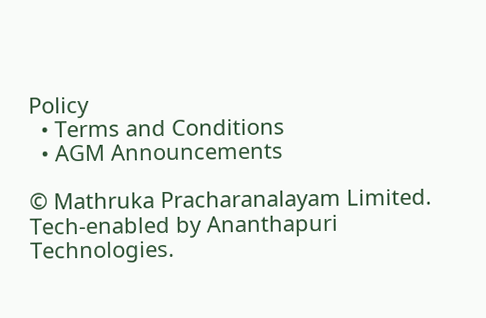Policy
  • Terms and Conditions
  • AGM Announcements

© Mathruka Pracharanalayam Limited.
Tech-enabled by Ananthapuri Technologies.